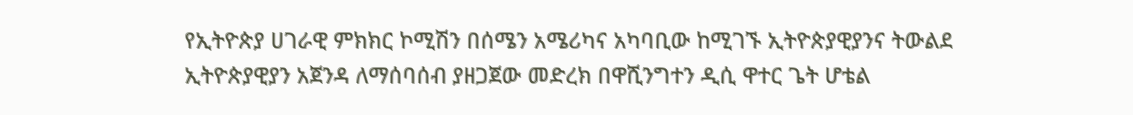የኢትዮጵያ ሀገራዊ ምክክር ኮሚሽን በሰሜን አሜሪካና አካባቢው ከሚገኙ ኢትዮጵያዊያንና ትውልደ ኢትዮጵያዊያን አጀንዳ ለማሰባሰብ ያዘጋጀው መድረክ በዋሺንግተን ዲሲ ዋተር ጌት ሆቴል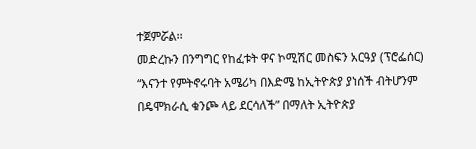ተጀምሯል፡፡
መድረኩን በንግግር የከፈቱት ዋና ኮሚሽር መስፍን አርዓያ (ፕሮፌሰር) “እናንተ የምትኖሩባት አሜሪካ በእድሜ ከኢትዮጵያ ያነሰች ብትሆንም በዴሞክራሲ ቁንጮ ላይ ደርሳለች” በማለት ኢትዮጵያ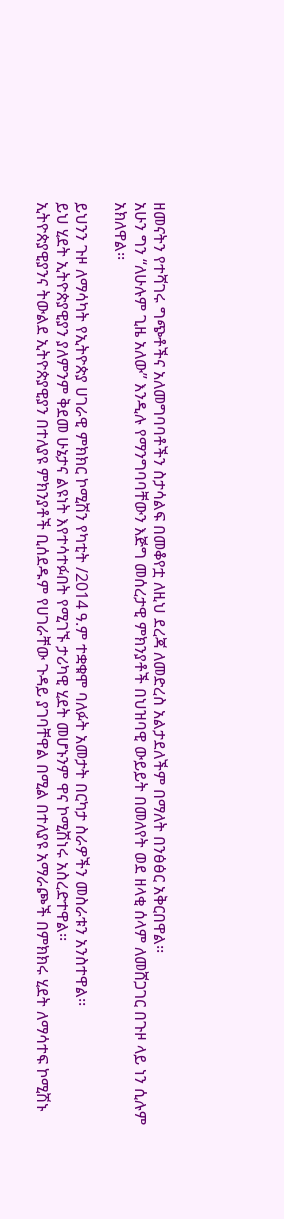ዘመናትን የተሻገሩ ግጭቶችና አለመግባባቶችን ስታሳልፍ በመቆየቷ ለዚህ ደረጃ ለመድረስ አልታደለችም በማለት በንፅፅር አቅርበዋል፡፡
አሁን ግን “ለሁሉም ጊዜ አለው” እንዲሉ የማንግባባቸውን እጅግ መሰረታዊ ምክንያቶች በህዝባዊ ውይይት በመለየት ወደ ዘላቂ ሰላም ለመሸጋገር በጉዞ ላይ ነን ሲሉም አክለዋል፡፡

ይህንን ጉዞ ለማሳካት የኢትዮጵያ ሀገራዊ ምክክር ኮሚሽን የካቲት /2014 ዓ.ም ተቋቁሞ ባለፉት አመታት በርካታ ስራዎችን መስራቱን አንስተዋል፡፡
ይህ ሂደት ኢትዮጵያዊያን ያለምንም ቅደመ ሁኔታና ልዩነት እየተሳተፉበት የሚገኙ ታሪካዊ ሂደት መሆኑንም ዋና ኮሚሽነሩ አስረድተዋል፡፡
ኢትዮጵያዊያንና ትውልደ ኢትዮጵያዊያን በተለያዩ ምክንያቶች ቢሰደዱም የሀገራቸው ጉዳይ ያገባቸዋል በሚል በተለያዩ አማራጮች በምክክሩ ሂደት ለማሳተፍ ኮሚሽኑ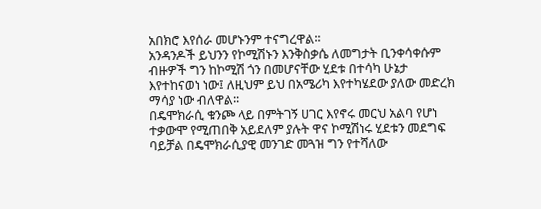አበክሮ እየሰራ መሆኑንም ተናግረዋል፡፡
አንዳንዶች ይህንን የኮሚሽኑን እንቅስቃሴ ለመግታት ቢንቀሳቀሱም ብዙዎች ግን ከኮሚሽ ጎን በመሆናቸው ሂደቱ በተሳካ ሁኔታ እየተከናወነ ነው፤ ለዚህም ይህ በአሜሪካ እየተካሄደው ያለው መድረክ ማሳያ ነው ብለዋል፡፡
በዴሞክራሲ ቁንጮ ላይ በምትገኝ ሀገር እየኖሩ መርህ አልባ የሆነ ተቃውሞ የሚጠበቅ አይደለም ያሉት ዋና ኮሚሽነሩ ሂደቱን መደግፍ ባይቻል በዴሞክራሲያዊ መንገድ መጓዝ ግን የተሻለው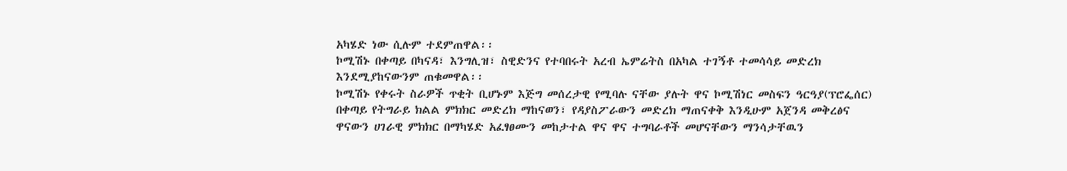አካሄድ ነው ሲሉም ተደምጠዋል፡፡
ኮሚሽኑ በቀጣይ በካናዳ፣ እንግሊዝ፣ ስዊድንና የተባበሩት አረብ ኤምሬትስ በአካል ተገኝቶ ተመሳሳይ መድረክ እንደሚያከናውንም ጠቁመዋል፡፡
ኮሚሽኑ የቀሩት ስራዎች ጥቂት ቢሆኑም እጅግ መሰረታዊ የሚባሉ ናቸው ያሉት ዋና ኮሚሽነር መስፍን ዓርዓያ(ፕሮፌሰር) በቀጣይ የትግራይ ክልል ምክክር መድረክ ማከናወን፣ የዳያስፖራውን መድረክ ማጠናቀቅ እንዲሁም አጀንዳ መቅረፅና ዋናውን ሀገራዊ ምክክር በማካሄድ አፈፃፀሙን መከታተል ዋና ዋና ተግባራቶች መሆናቸውን ማንሳታቸዉን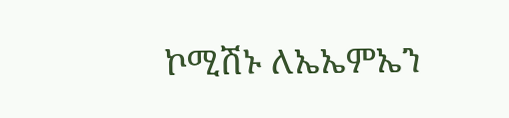ኮሚሽኑ ለኤኤምኤን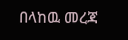በላከዉ መረጃ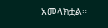አመላክቷል።